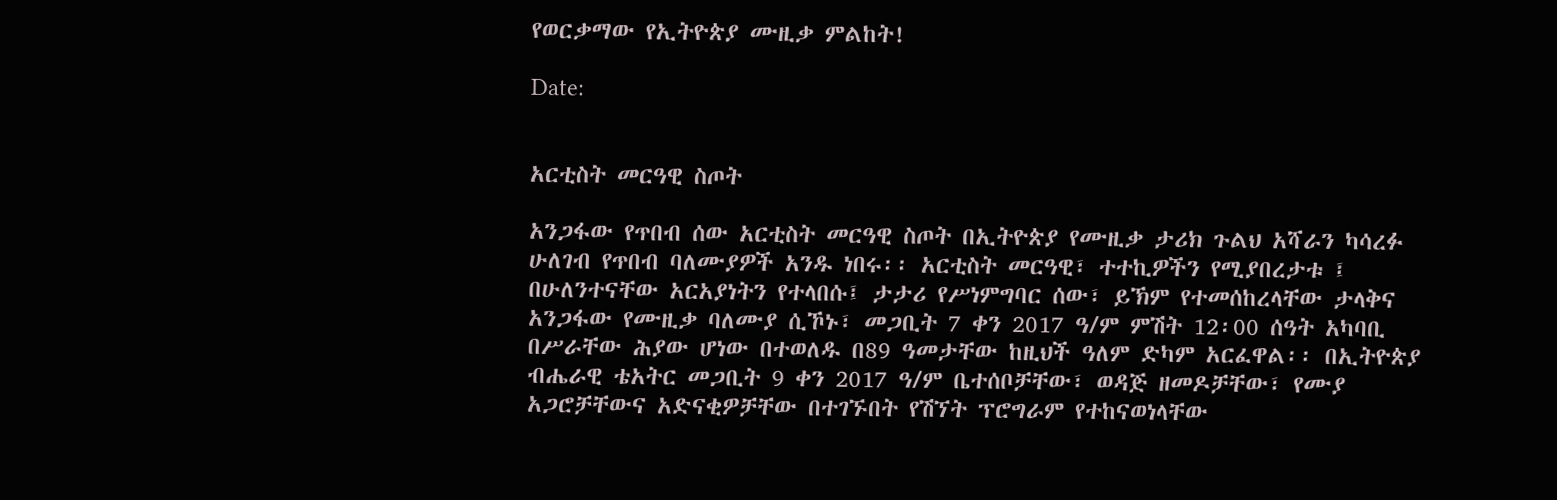የወርቃማው የኢትዮጵያ ሙዚቃ ምልከት!

Date:


አርቲስት መርዓዊ ስጦት

አንጋፋው የጥበብ ሰው አርቲስት መርዓዊ ስጦት በኢትዮጵያ የሙዚቃ ታሪክ ጉልህ አሻራን ካሳረፉ ሁለገብ የጥበብ ባለሙያዎች አንዱ ነበሩ፡፡ አርቲስት መርዓዊ፣ ተተኪዎችን የሚያበረታቱ ፤ በሁለንተናቸው አርአያነትን የተላበሱ፤ ታታሪ የሥነምግባር ሰው፣ ይኽም የተመሰከረላቸው ታላቅና አንጋፋው የሙዚቃ ባለሙያ ሲኾኑ፣ መጋቢት 7 ቀን 2017 ዓ/ም ምሽት 12፡00 ሰዓት አካባቢ በሥራቸው ሕያው ሆነው በተወለዱ በ89 ዓመታቸው ከዚህች ዓለም ድካም አርፈዋል፡፡ በኢትዮጵያ ብሔራዊ ቴአትር መጋቢት 9 ቀን 2017 ዓ/ም ቤተሰቦቻቸው፣ ወዳጅ ዘመዶቻቸው፣ የሙያ አጋሮቻቸውና አድናቂዎቻቸው በተገኙበት የሽኘት ፕሮግራም የተከናወነላቸው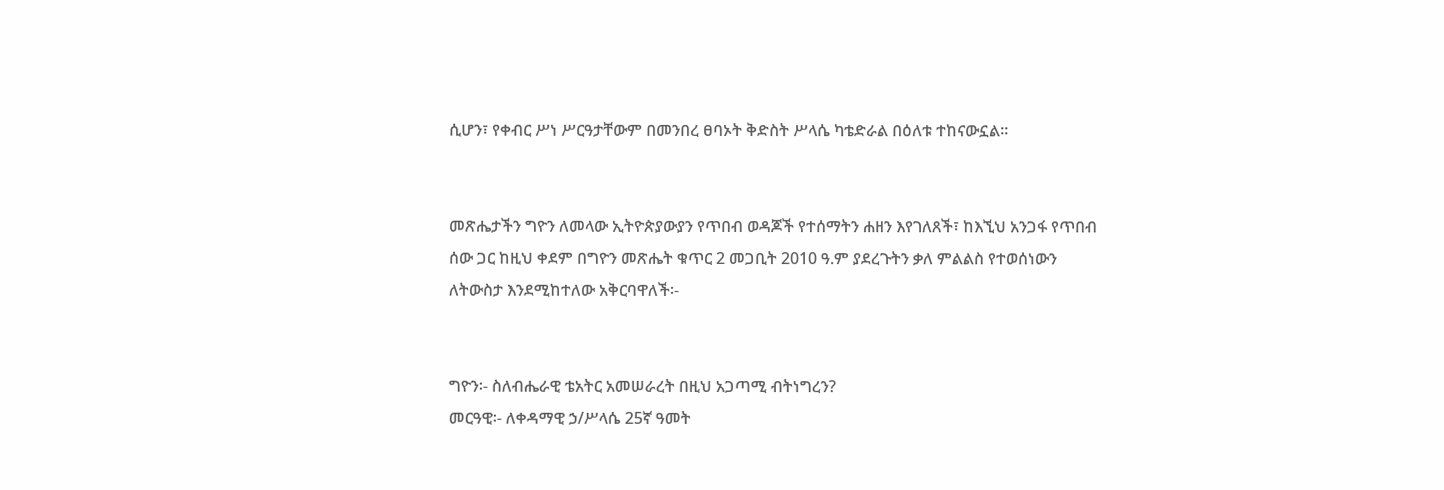ሲሆን፣ የቀብር ሥነ ሥርዓታቸውም በመንበረ ፀባኦት ቅድስት ሥላሴ ካቴድራል በዕለቱ ተከናውኗል፡፡


መጽሔታችን ግዮን ለመላው ኢትዮጵያውያን የጥበብ ወዳጆች የተሰማትን ሐዘን እየገለጸች፣ ከእኚህ አንጋፋ የጥበብ ሰው ጋር ከዚህ ቀደም በግዮን መጽሔት ቁጥር 2 መጋቢት 2010 ዓ.ም ያደረጉትን ቃለ ምልልስ የተወሰነውን ለትውስታ እንደሚከተለው አቅርባዋለች፡-


ግዮን፡- ስለብሔራዊ ቴአትር አመሠራረት በዚህ አጋጣሚ ብትነግረን?
መርዓዊ፡- ለቀዳማዊ ኃ/ሥላሴ 25ኛ ዓመት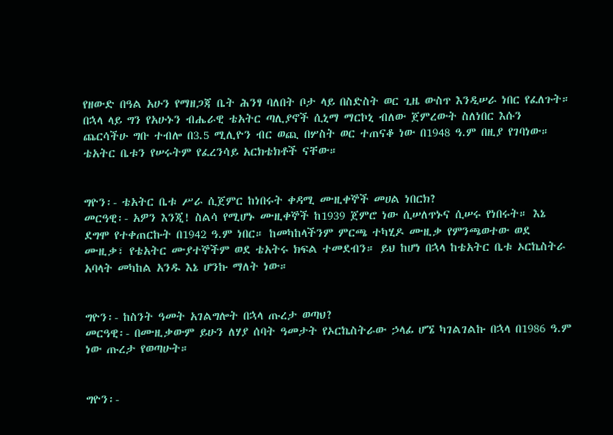የዘውድ በዓል አሁን የማዘጋጃ ቤት ሕንፃ ባለበት ቦታ ላይ በስድስት ወር ጊዜ ውስጥ እንዲሠራ ነበር የፈለጉት። በኋላ ላይ ግን የአሁኑን ብሔራዊ ቴአትር ጣሊያኖች ሲኒማ ማርኮኒ ብለው ጀምረውት ስለነበር እሱን ጨርሳችሁ ግቡ ተብሎ በ3.5 ሚሊዮን ብር ወጪ በሦስት ወር ተጠናቆ ነው በ1948 ዓ.ም በዚያ የገባነው። ቴአትር ቤቱን የሠሩትም የፈረንሳይ አርክቴክቶች ናቸው።


ግዮን፡- ቴአትር ቤቱ ሥራ ሲጀምር ከነበሩት ቀዳሚ ሙዚቀኞች መሀል ነበርክ?
መርዓዊ፡- አዎን እንጂ! ስልሳ የሚሆኑ ሙዚቀኞች ከ1939 ጀምሮ ነው ሲሠለጥኑና ሲሠሩ የነበሩት። እኔ ደግሞ የተቀጠርኩት በ1942 ዓ.ም ነበር። ከመካከላችንም ምርጫ ተካሂዶ ሙዚቃ የምንጫወተው ወደ ሙዚቃ፣ የቴአትር ሙያተኞችም ወደ ቴአትሩ ክፍል ተመደብን። ይህ ከሆነ በኋላ ከቴአትር ቤቱ ኦርኬስትራ አባላት መካከል አንዱ እኔ ሆንኩ ማለት ነው።


ግዮን፡- ከስንት ዓመት አገልግሎት በኋላ ጡረታ ወጣህ?
መርዓዊ፡- በሙዚቃውም ይሁን ለሃያ ሰባት ዓመታት የኦርኬስትራው ኃላፊ ሆኜ ካገልገልኩ በኋላ በ1986 ዓ.ም ነው ጡረታ የወጣሁት።


ግዮን፡-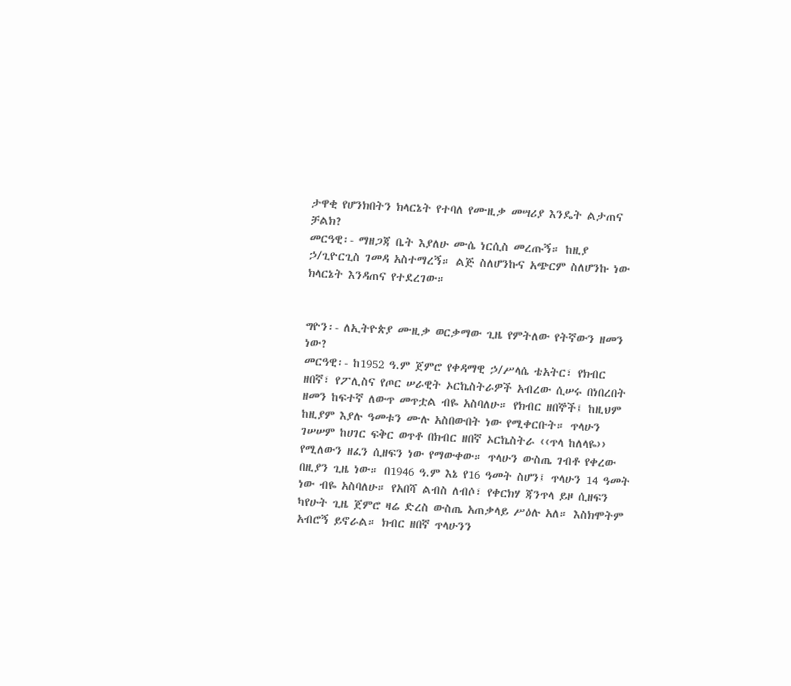ታዋቂ የሆንክበትን ክላርኔት የተባለ የሙዚቃ መሣሪያ እንዴት ልታጠና ቻልክ?
መርዓዊ፡- ማዘጋጃ ቤት እያለሁ ሙሴ ነርሲስ መረጡኝ። ከዚያ ኃ/ጊዮርጊስ ገመዳ አስተማረኝ። ልጅ ስለሆንኩና አጭርም ስለሆንኩ ነው ክላርኔት እንዳጠና የተደረገው።


ግዮን፡- ለኢትዮጵያ ሙዚቃ ወርቃማው ጊዜ የምትለው የትኛውን ዘመን ነው?
መርዓዊ፡- ከ1952 ዓ.ም ጀምሮ የቀዳማዊ ኃ/ሥላሴ ቴአትር፣ የክብር ዘበኛ፣ የፖሊስና የጦር ሠራዊት ኦርኬስትራዎች አብረው ሲሠሩ በነበረበት ዘመን ከፍተኛ ለውጥ መጥቷል ብዬ አስባለሁ። የክብር ዘበኞች፤ ከዚህም ከዚያም እያሉ ዓመቱን ሙሉ አስበውበት ነው የሚቀርቡት። ጥላሁን ገሠሠም ከሀገር ፍቅር ወጥቶ በክብር ዘበኛ ኦርኬስትራ ‹‹ጥላ ከለላዬ›› የሚለውን ዘፈን ሲዘፍን ነው የማውቀው። ጥላሁን ውስጤ ገብቶ የቀረው በዚያን ጊዜ ነው። በ1946 ዓ.ም እኔ የ16 ዓመት ስሆን፤ ጥላሁን 14 ዓመት ነው ብዬ አስባለሁ። የአበሻ ልብስ ለብሶ፣ የቀርክሃ ጃንጥላ ይዞ ሲዘፍን ካየሁት ጊዜ ጀምሮ ዛሬ ድረስ ውስጤ አጠቃላይ ሥዕሉ አለ። እስክሞትም አብሮኝ ይኖራል። ክብር ዘበኛ ጥላሁንን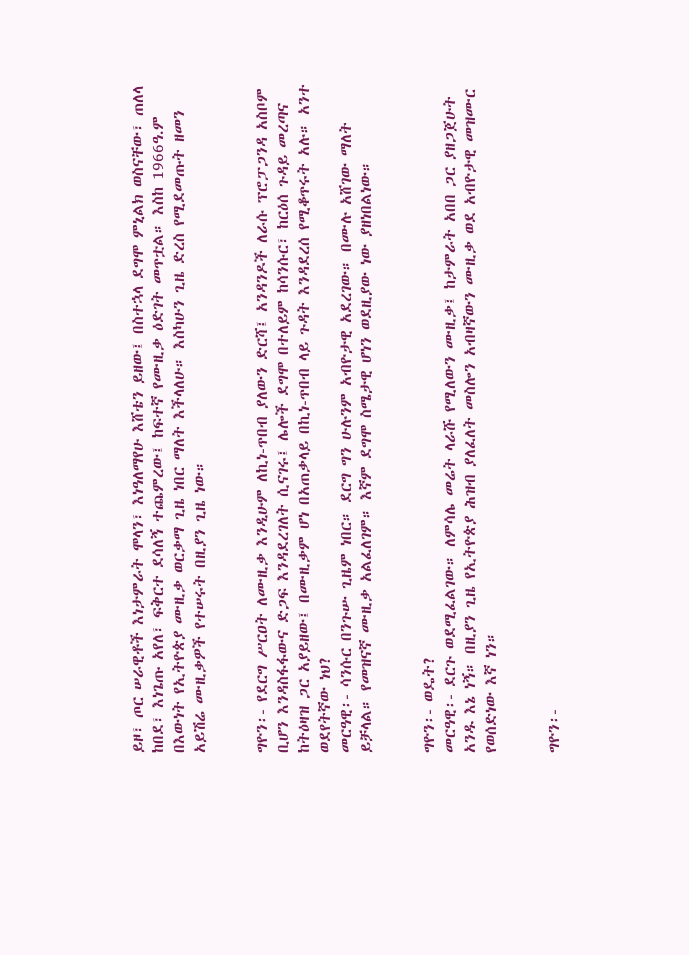ይዞ፣ ጦር ሠራዊቶች እነታምራት ሞላን፣ እነዓለማየሁ እሸቴን ይዘው፤ በስተኋላ ደግሞ ምኒልክ ወስናቸው፣ ጠለላ ከበደ፣ እነጌጡ አየለ፣ ፍቅርተ ደሳለኝ ተጨምረው፤ ከፍተኛ የሙዚቃ ዕድገት መጥቷል። እስከ 1966ዓ.ም በእውነት የኢትዮጵያ ሙዚቃ ወርቃማ ጊዜ ነበር ማለት እችላለሁ። እስካሁን ጊዜ ድረስ የሚደመጡት ዘመን አይሽሬ ሙዚቃዎች የተሠሩት በዚያን ጊዜ ነው።


ግዮን፡- የደርግ ሥርዐት ለሙዚቃ እንዲሁም ለኪነ-ጥበብ ያለውን ድርሻ፤ አንዳንዶች ለራሱ ፕሮፓጋንዳ አስቦም ቢሆን እንዳስፋፋውና ድጋፍ እንዳደረገለት ሲናገሩ፤ ሌሎች ደግሞ በተለይም ከሳንሱር፣ ከርዕሰ ጉዳይ መረጣና ከትዕዛዝ ጋር አያይዘው፤ በሙዚቃም ሆነ በአጠቃላይ በኪነ-ጥበብ ላይ ጉዳት እንዳደረሰ የሚቆጥሩት አሉ። አንተ ወደየትኛው ነህ?
መርዓዊ፡- ሳንሱር በንጉሡ ጊዜም ነበር። ደርግ ግን ሁሉንም አብዮታዊ አደረገው። በሙሉ አሸገው ማለት ይቻላል። የመዝናኛ ሙዚቃ አልፈለገም። እኛም ደግሞ ስሜታዊ ሆነን ወደዚያው ነው ያዘነበልነው።


ግዮን፡- ወዴት?
መርዓዊ፡- ደርጉ ወደሚፈልገው። ለምሳሌ መሬት ላራሹ የሚለውን ሙዚቃ፤ ከታምራት አበበ ጋር ያዘጋጀሁት አንዱ እኔ ነኝ። በዚያን ጊዜ የኢትዮጵያ ሕዝብ ያለፈለት መስሎን አብዛኛውን ሙዚቃ ወደ አብዮታዊ መዝሙር የወሰድነው እኛ ነን።


ግዮን፡-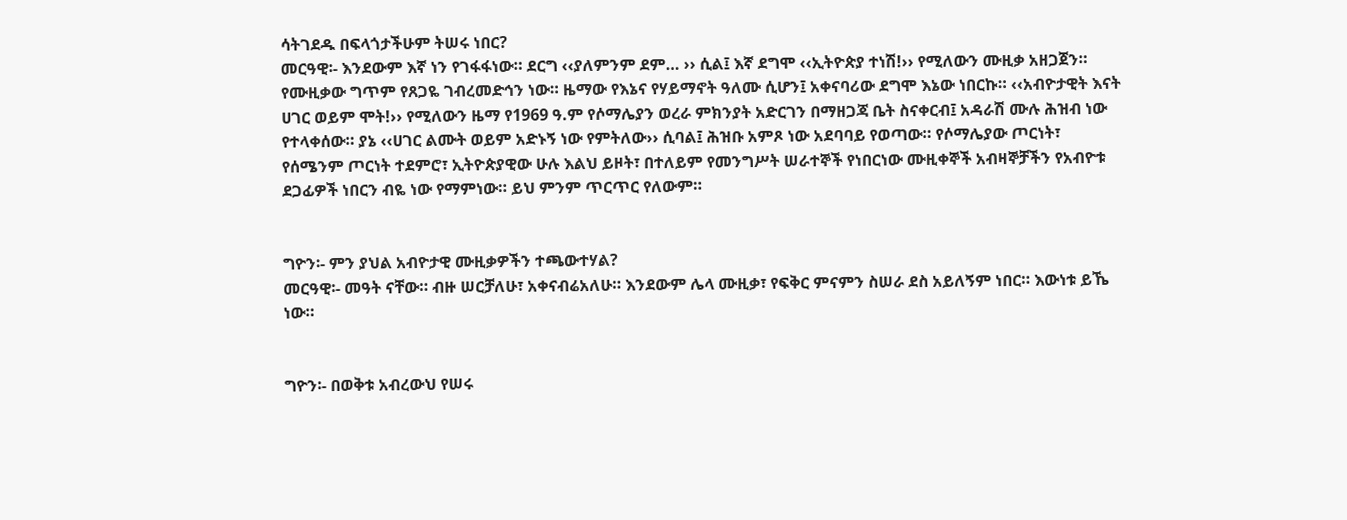ሳትገደዱ በፍላጎታችሁም ትሠሩ ነበር?
መርዓዊ፡- እንደውም እኛ ነን የገፋፋነው። ደርግ ‹‹ያለምንም ደም… ›› ሲል፤ እኛ ደግሞ ‹‹ኢትዮጵያ ተነሽ!›› የሚለውን ሙዚቃ አዘጋጀን። የሙዚቃው ግጥም የጸጋዬ ገብረመድኅን ነው። ዜማው የእኔና የሃይማኖት ዓለሙ ሲሆን፤ አቀናባሪው ደግሞ እኔው ነበርኩ። ‹‹አብዮታዊት እናት ሀገር ወይም ሞት!›› የሚለውን ዜማ የ1969 ዓ.ም የሶማሌያን ወረራ ምክንያት አድርገን በማዘጋጃ ቤት ስናቀርብ፤ አዳራሽ ሙሉ ሕዝብ ነው የተላቀሰው። ያኔ ‹‹ሀገር ልሙት ወይም አድኑኝ ነው የምትለው›› ሲባል፤ ሕዝቡ አምጾ ነው አደባባይ የወጣው። የሶማሌያው ጦርነት፣ የሰሜንም ጦርነት ተደምሮ፣ ኢትዮጵያዊው ሁሉ እልህ ይዞት፣ በተለይም የመንግሥት ሠራተኞች የነበርነው ሙዚቀኞች አብዛኞቻችን የአብዮቱ ደጋፊዎች ነበርን ብዬ ነው የማምነው። ይህ ምንም ጥርጥር የለውም።


ግዮን፡- ምን ያህል አብዮታዊ ሙዚቃዎችን ተጫውተሃል?
መርዓዊ፡- መዓት ናቸው። ብዙ ሠርቻለሁ፣ አቀናብሬአለሁ። እንደውም ሌላ ሙዚቃ፣ የፍቅር ምናምን ስሠራ ደስ አይለኝም ነበር። እውነቱ ይኼ ነው።


ግዮን፡- በወቅቱ አብረውህ የሠሩ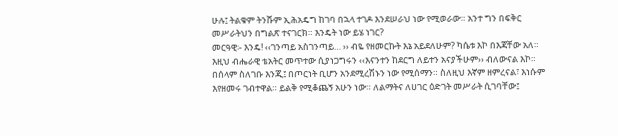ሁሉ፤ ትልቁም ትንሹም ኢሕአዴግ ከገባ በኋላ ተገዶ እንደሠራህ ነው የሚወራው። አንተ ግን በፍቅር መሥራትህን በግልጽ ተናገርክ። እንዴት ነው ይሄ ነገር?
መርዓዊ፡- እንዴ! ‹‹ገንጣይ አስገንጣይ… ›› ብዬ የዘመርኩት እኔ አይደለሁም? ካሴቱ እኮ በእጃቸው አለ። እዚህ ብሔራዊ ቴአትር መጥተው ሲያነጋግሩን ‹‹እናንተን ከደርግ ለይተን አናያችሁም›› ብለውናል እኮ። በሰላም ስለገቡ እንጂ፤ በጦርነት ቢሆን አንደሚረሽኑን ነው የሚሰማን። ስለዚህ እኛም ዘምረናል፣ እነሱም እየዘመሩ ገብተዋል። ይልቅ የሚቆጨኝ አሁን ነው። ለልማትና ለሀገር ዕድገት መሥራት ሲገባቸው፤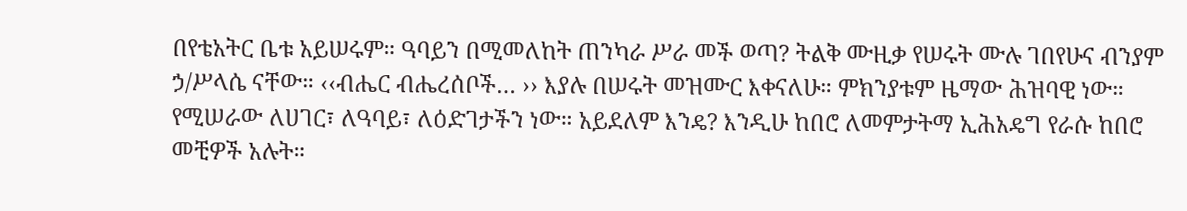በየቴአትር ቤቱ አይሠሩም። ዓባይን በሚመለከት ጠንካራ ሥራ መች ወጣ? ትልቅ ሙዚቃ የሠሩት ሙሉ ገበየሁና ብንያም ኃ/ሥላሴ ናቸው። ‹‹ብሔር ብሔረሰቦች… ›› እያሉ በሠሩት መዝሙር እቀናለሁ። ምክንያቱም ዜማው ሕዝባዊ ነው። የሚሠራው ለሀገር፣ ለዓባይ፣ ለዕድገታችን ነው። አይደለም እንዴ? እንዲሁ ከበሮ ለመምታትማ ኢሕአዴግ የራሱ ከበሮ መቺዎች አሉት።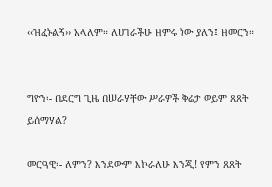‹‹ዝፈኑልኝ›› አላለም። ለሀገራችሁ ዘምሩ ነው ያለን፤ ዘመርን።


ግዮን፡- በደርግ ጊዜ በሠራሃቸው ሥራዎች ቅሬታ ወይም ጸጸት ይሰማሃል?

መርዓዊ፡- ለምን? እንደውም እኮራለሁ እንጂ! የምን ጸጸት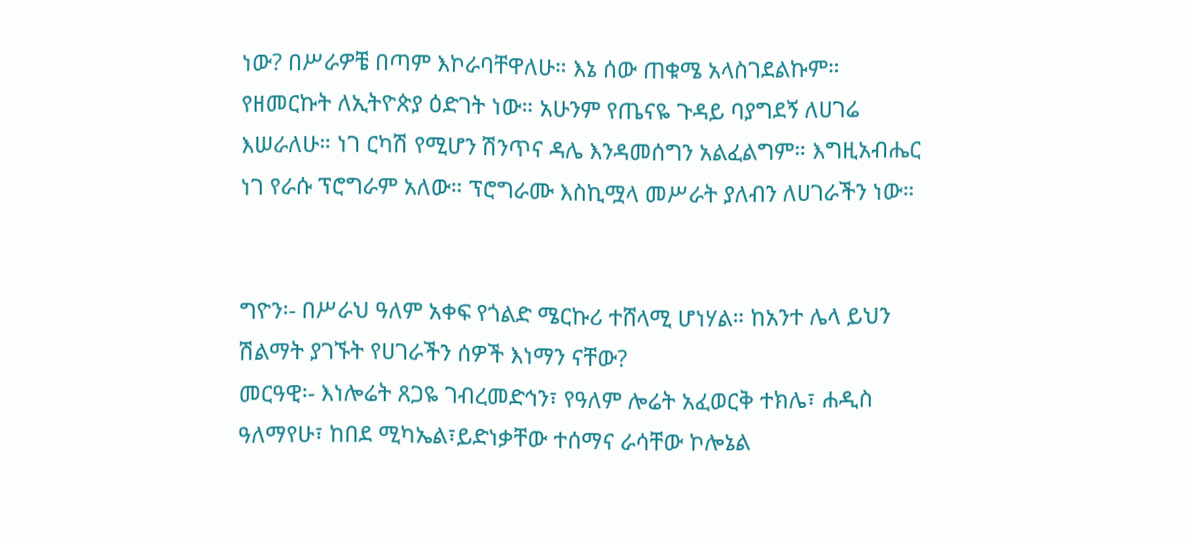ነው? በሥራዎቼ በጣም እኮራባቸዋለሁ። እኔ ሰው ጠቁሜ አላስገደልኩም። የዘመርኩት ለኢትዮጵያ ዕድገት ነው። አሁንም የጤናዬ ጉዳይ ባያግደኝ ለሀገሬ እሠራለሁ። ነገ ርካሽ የሚሆን ሽንጥና ዳሌ እንዳመሰግን አልፈልግም። እግዚአብሔር ነገ የራሱ ፕሮግራም አለው። ፕሮግራሙ እስኪሟላ መሥራት ያለብን ለሀገራችን ነው።


ግዮን፡- በሥራህ ዓለም አቀፍ የጎልድ ሜርኩሪ ተሸላሚ ሆነሃል። ከአንተ ሌላ ይህን ሽልማት ያገኙት የሀገራችን ሰዎች እነማን ናቸው?
መርዓዊ፡- እነሎሬት ጸጋዬ ገብረመድኅን፣ የዓለም ሎሬት አፈወርቅ ተክሌ፣ ሐዲስ ዓለማየሁ፣ ከበደ ሚካኤል፣ይድነቃቸው ተሰማና ራሳቸው ኮሎኔል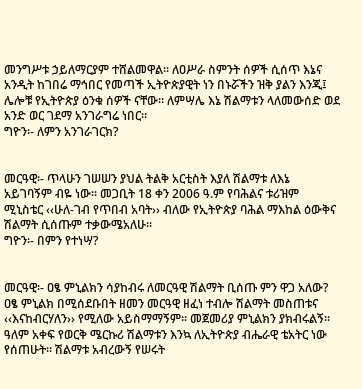መንግሥቱ ኃይለማርያም ተሸልመዋል። ለዐሥራ ስምንት ሰዎች ሲሰጥ እኔና አንዲት ከገበሬ ማኅበር የመጣች ኢትዮጵያዊት ነን በኑሯችን ዝቅ ያልን እንጂ፤ ሌሎቹ የኢትዮጵያ ዕንቁ ሰዎች ናቸው። ለምሣሌ እኔ ሽልማቱን ላለመውሰድ ወደ አንድ ወር ገደማ አንገራግሬ ነበር።
ግዮን፡- ለምን አንገራገርክ?


መርዓዊ፡- ጥላሁን ገሠሠን ያህል ትልቅ አርቲስት እያለ ሽልማቱ ለእኔ አይገባኝም ብዬ ነው። መጋቢት 18 ቀን 2006 ዓ.ም የባሕልና ቱሪዝም ሚኒስቴር ‹‹ሁለ-ገብ የጥበብ አባት›› ብለው የኢትዮጵያ ባሕል ማእከል ዕውቅና ሽልማት ሲሰጡም ተቃውሜአለሁ።
ግዮን፡- በምን የተነሣ?


መርዓዊ፡- ዐፄ ምኒልክን ሳያከብሩ ለመርዓዊ ሽልማት ቢሰጡ ምን ዋጋ አለው? ዐፄ ምኒልክ በሚሰደቡበት ዘመን መርዓዊ ዘፈነ ተብሎ ሽልማት መስጠቱና ‹‹እናከብርሃለን›› የሚለው አይስማማኝም። መጀመሪያ ምኒልክን ያክብሩልኝ። ዓለም አቀፍ የወርቅ ሜርኩሪ ሽልማቱን እንኳ ለኢትዮጵያ ብሔራዊ ቴአትር ነው የሰጠሁት። ሽልማቱ አብረውኝ የሠሩት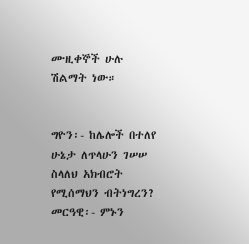ሙዚቀኞች ሁሉ ሽልማት ነው።


ግዮን፡- ከሌሎች በተለየ ሁኔታ ለጥላሁን ገሠሠ ስላለህ አክብሮት የሚሰማህን ብትነግረን?
መርዓዊ፡- ምኑን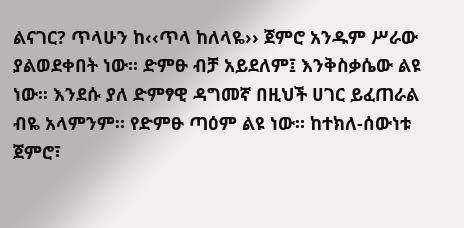ልናገር? ጥላሁን ከ‹‹ጥላ ከለላዬ›› ጀምሮ አንዱም ሥራው ያልወደቀበት ነው። ድምፁ ብቻ አይደለም፤ እንቅስቃሴው ልዩ ነው። እንደሱ ያለ ድምፃዊ ዳግመኛ በዚህች ሀገር ይፈጠራል ብዬ አላምንም። የድምፁ ጣዕም ልዩ ነው። ከተክለ-ሰውነቱ ጀምሮ፣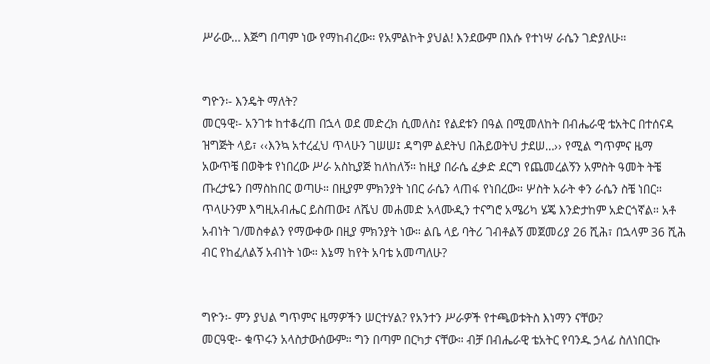ሥራው… እጅግ በጣም ነው የማከብረው። የአምልኮት ያህል! እንደውም በእሱ የተነሣ ራሴን ገድያለሁ።


ግዮን፡- እንዴት ማለት?
መርዓዊ፡- አንገቱ ከተቆረጠ በኋላ ወደ መድረክ ሲመለስ፤ የልደቱን በዓል በሚመለከት በብሔራዊ ቴአትር በተሰናዳ ዝግጅት ላይ፣ ‹‹እንኳ አተረፈህ ጥላሁን ገሠሠ፤ ዳግም ልደትህ በሕይወትህ ታደሠ…›› የሚል ግጥምና ዜማ አውጥቼ በወቅቱ የነበረው ሥራ አስኪያጅ ከለከለኝ። ከዚያ በራሴ ፈቃድ ደርግ የጨመረልኝን አምስት ዓመት ትቼ ጡረታዬን በማስከበር ወጣሁ። በዚያም ምክንያት ነበር ራሴን ላጠፋ የነበረው። ሦስት አራት ቀን ራሴን ስቼ ነበር። ጥላሁንም እግዚአብሔር ይስጠው፤ ለሼህ መሐመድ አላሙዲን ተናግሮ አሜሪካ ሄጄ እንድታከም አድርጎኛል። አቶ አብነት ገ/መስቀልን የማውቀው በዚያ ምክንያት ነው። ልቤ ላይ ባትሪ ገብቶልኝ መጀመሪያ 26 ሺሕ፣ በኋላም 36 ሺሕ ብር የከፈለልኝ አብነት ነው። እኔማ ከየት አባቴ አመጣለሁ?


ግዮን፡- ምን ያህል ግጥምና ዜማዎችን ሠርተሃል? የአንተን ሥራዎች የተጫወቱትስ እነማን ናቸው?
መርዓዊ፡- ቁጥሩን አላስታውሰውም። ግን በጣም በርካታ ናቸው። ብቻ በብሔራዊ ቴአትር የባንዱ ኃላፊ ስለነበርኩ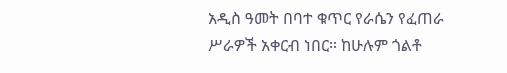አዲስ ዓመት በባተ ቁጥር የራሴን የፈጠራ ሥራዎች አቀርብ ነበር። ከሁሉም ጎልቶ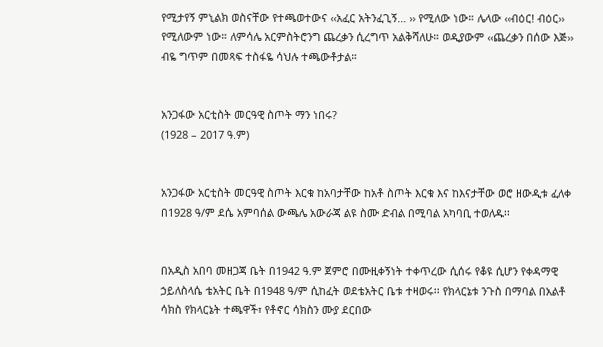የሚታየኝ ምኒልክ ወስናቸው የተጫወተውና ‹‹አፈር አትንፈጊኝ… ›› የሚለው ነው። ሌላው ‹‹ብዕር! ብዕር›› የሚለውም ነው። ለምሳሌ አርምስትሮንግ ጨረቃን ሲረግጥ አልቅሻለሁ። ወዲያውም ‹‹ጨረቃን በሰው እጅ›› ብዬ ግጥም በመጻፍ ተስፋዬ ሳህሉ ተጫውቶታል።


አንጋፋው አርቲስት መርዓዊ ስጦት ማን ነበሩ?
(1928 – 2017 ዓ.ም)


አንጋፋው አርቲስት መርዓዊ ስጦት እርቁ ከአባታቸው ከአቶ ስጦት እርቁ እና ከእናታቸው ወሮ ዘውዲቱ ፈለቀ በ1928 ዓ/ም ደሴ አምባሰል ውጫሌ አውራጃ ልዩ ስሙ ድብል በሚባል አካባቢ ተወለዱ፡፡


በአዲስ አበባ መዘጋጃ ቤት በ1942 ዓ.ም ጀምሮ በሙዚቀኝነት ተቀጥረው ሲሰሩ የቆዩ ሲሆን የቀዳማዊ ኃይለስላሴ ቴአትር ቤት በ1948 ዓ/ም ሲከፈት ወደቴአትር ቤቱ ተዛወሩ፡፡ የክላርኔቱ ንጉስ በማባል በአልቶ ሳክስ የክላርኔት ተጫዋች፣ የቶኖር ሳክስን ሙያ ደርበው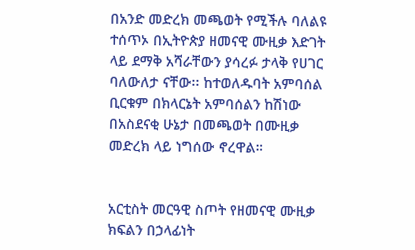በአንድ መድረክ መጫወት የሚችሉ ባለልዩ ተሰጥኦ በኢትዮጵያ ዘመናዊ ሙዚቃ እድገት ላይ ደማቅ አሻራቸውን ያሳረፉ ታላቅ የሀገር ባለውለታ ናቸው፡፡ ከተወለዱባት አምባሰል ቢርቁም በክላርኔት አምባሰልን ከሽነው በአስደናቂ ሁኔታ በመጫወት በሙዚቃ መድረክ ላይ ነግሰው ኖረዋል።


አርቲስት መርዓዊ ስጦት የዘመናዊ ሙዚቃ ክፍልን በኃላፊነት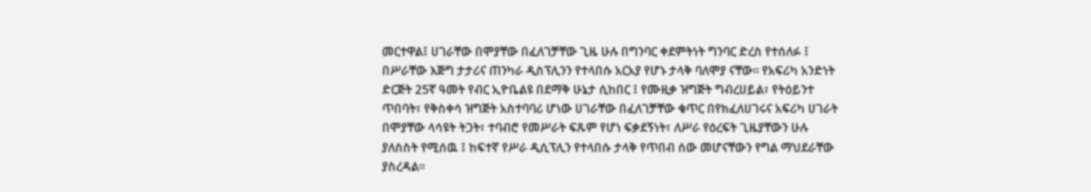መርተዋል፤ ሀገራቸው በሞያቸው በፈለገቻቸው ጊዜ ሁሉ በግንባር ቀደምትነት ግንባር ድረስ የተሰለፉ ፤ በሥራቸው እጅግ ታታሪና ጠንካራ ዲስፕሊንን የተላበሱ አርአያ የሆኑ ታላቅ ባለሞያ ናቸው፡፡ የአፍሪካ አንድነት ድርጅት 25ኛ ዓመት የብር ኢዮቤልዩ በደማቅ ሁኔታ ሲከበር ፤ የሙዚቃ ዝግጅት ግብረሀይል፣ የትዕይንተ ጥበባት፣ የቅስቀሳ ዝግጅት አስተባባሪ ሆነው ሀገራቸው በፈለገቻቸው ቁጥር በየክፈለሀገሩና አፍሪካ ሀገራት በሞያቸው ላሳዩት ትጋት፣ ተባብሮ የመሥራት ፍጹም የሆነ ፍቃደኝነት፣ ለሥራ የዕረፍት ጊዜያቸውን ሁሉ ያለስስት የሚሰዉ ፤ ከፍተኛ የሥራ ዲሲፕሊን የተላበሱ ታላቅ የጥበብ ሰው መሆናቸውን የግል ማህደራቸው ያስረዳል፡፡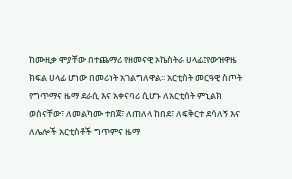ከሙዚቃ ሞያቸው በተጨማሪ የዘመናዊ ኦኬስትራ ሀላፊ፤የውዝዋዜ ክፍል ሀላፊ ሆነው በመሪነት አገልግለዋል፡፡ አርቲስት መርዓዊ ስጦት የግጥማና ዜማ ደራሲ እና አቀናባሪ ሲሆኑ ለአርቲሰት ምኒልክ ወስናቸው፣ ለመልካሙ ተበጀ፣ ለጠለላ ከበደ፣ ለፍቅርተ ደሳለኝ እና ለሌሎች አርቲስቶች ግጥምና ዜማ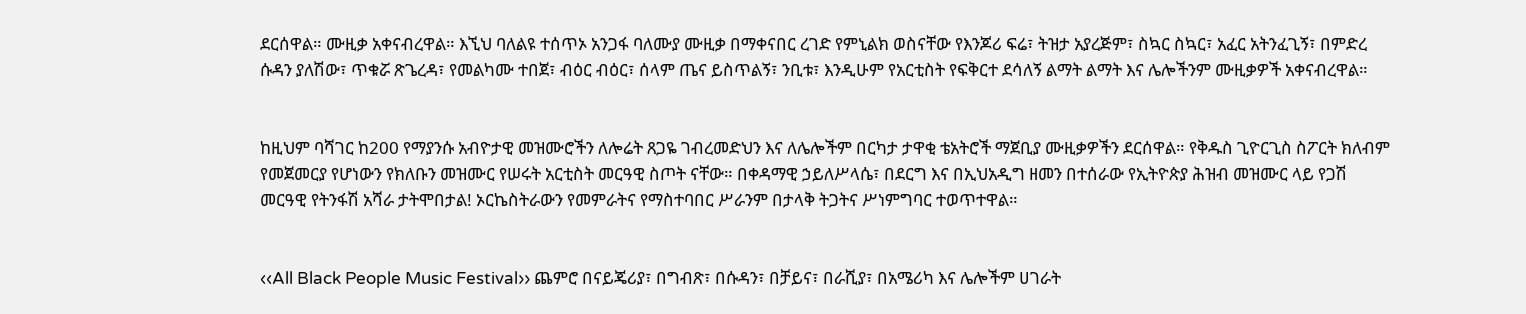ደርሰዋል። ሙዚቃ አቀናብረዋል። እኚህ ባለልዩ ተሰጥኦ አንጋፋ ባለሙያ ሙዚቃ በማቀናበር ረገድ የምኒልክ ወስናቸው የእንጆሪ ፍሬ፣ ትዝታ አያረጅም፣ ስኳር ስኳር፣ አፈር አትንፈጊኝ፣ በምድረ ሱዳን ያለሽው፣ ጥቁሯ ጽጌረዳ፣ የመልካሙ ተበጀ፣ ብዕር ብዕር፣ ሰላም ጤና ይስጥልኝ፣ ንቢቱ፣ እንዲሁም የአርቲስት የፍቅርተ ደሳለኝ ልማት ልማት እና ሌሎችንም ሙዚቃዎች አቀናብረዋል።


ከዚህም ባሻገር ከ200 የማያንሱ አብዮታዊ መዝሙሮችን ለሎሬት ጸጋዬ ገብረመድህን እና ለሌሎችም በርካታ ታዋቂ ቴአትሮች ማጀቢያ ሙዚቃዎችን ደርሰዋል። የቅዱስ ጊዮርጊስ ስፖርት ክለብም የመጀመርያ የሆነውን የክለቡን መዝሙር የሠሩት አርቲስት መርዓዊ ስጦት ናቸው። በቀዳማዊ ኃይለሥላሴ፣ በደርግ እና በኢህአዲግ ዘመን በተሰራው የኢትዮጵያ ሕዝብ መዝሙር ላይ የጋሽ መርዓዊ የትንፋሽ አሻራ ታትሞበታል! ኦርኬስትራውን የመምራትና የማስተባበር ሥራንም በታላቅ ትጋትና ሥነምግባር ተወጥተዋል።


‹‹All Black People Music Festival›› ጨምሮ በናይጄሪያ፣ በግብጽ፣ በሱዳን፣ በቻይና፣ በራሺያ፣ በአሜሪካ እና ሌሎችም ሀገራት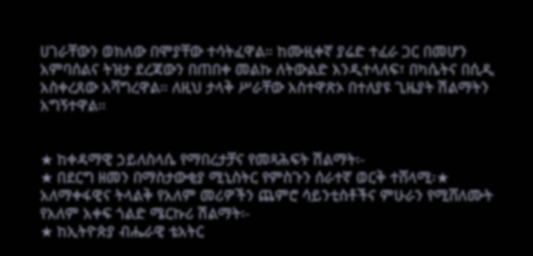ሀገራቸውን ወክለው በሞያቸው ተሳትፈዋል። ከሙዚቀኛ ያሬድ ተፈራ ጋር በመሆን አምባሰልና ትዝታ ደረጃውን በጠበቀ መልኩ ለትውልድ እንዲተላለፍ፣ በካሴትና በሲዲ አስቀረጸው አሻግረዋል። ለዚህ ታላቅ ሥራቸው አስተዋጽኦ በተለያዩ ጊዜያት ሽልማትን አግኝተዋል።


★ ከቀዳማዊ ኃይለስላሴ የማበረታቻና የመጻሕፍት ሽልማት፡-
★ በደርግ ዘመን በማስታውቂያ ሚኒስትር የምስጉን ሰራተኛ ወርቅ ተሸላሚ፡★ አለማቀፋዊና ትላልቅ የአለም መሪዎችን ጨምሮ ሳይንቲስቶችና ምሁራን የሚሸለሙት የአለም አቀፍ ጎልድ ሜርኩሪ ሽልማት፡-
★ ከኢትዮጵያ ብሔራዊ ቴአትር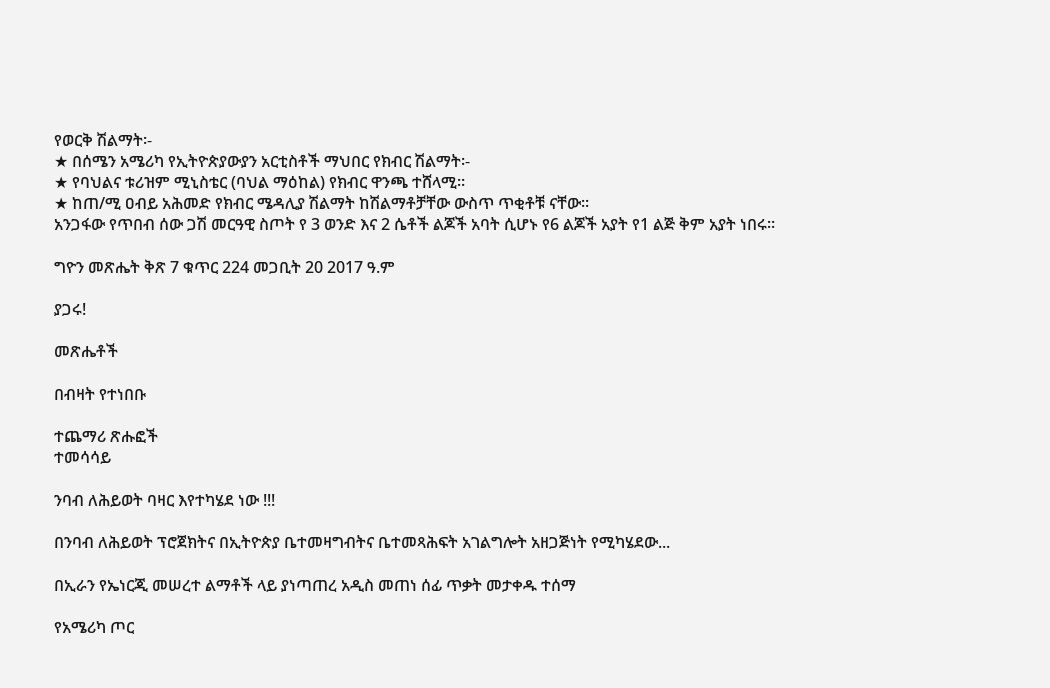የወርቅ ሽልማት፡-
★ በሰሜን አሜሪካ የኢትዮጵያውያን አርቲስቶች ማህበር የክብር ሽልማት፡-
★ የባህልና ቱሪዝም ሚኒስቴር (ባህል ማዕከል) የክብር ዋንጫ ተሸላሚ።
★ ከጠ/ሚ ዐብይ አሕመድ የክብር ሜዳሊያ ሽልማት ከሽልማቶቻቸው ውስጥ ጥቂቶቹ ናቸው።
አንጋፋው የጥበብ ሰው ጋሽ መርዓዊ ስጦት የ 3 ወንድ እና 2 ሴቶች ልጆች አባት ሲሆኑ የ6 ልጆች አያት የ1 ልጅ ቅም አያት ነበሩ፡፡

ግዮን መጽሔት ቅጽ 7 ቁጥር 224 መጋቢት 20 2017 ዓ.ም

ያጋሩ!

መጽሔቶች

በብዛት የተነበቡ

ተጨማሪ ጽሑፎች
ተመሳሳይ

ንባብ ለሕይወት ባዛር እየተካሄደ ነው !!!

በንባብ ለሕይወት ፕሮጀክትና በኢትዮጵያ ቤተመዛግብትና ቤተመጻሕፍት አገልግሎት አዘጋጅነት የሚካሄደው...

በኢራን የኤነርጂ መሠረተ ልማቶች ላይ ያነጣጠረ አዲስ መጠነ ሰፊ ጥቃት መታቀዱ ተሰማ

የአሜሪካ ጦር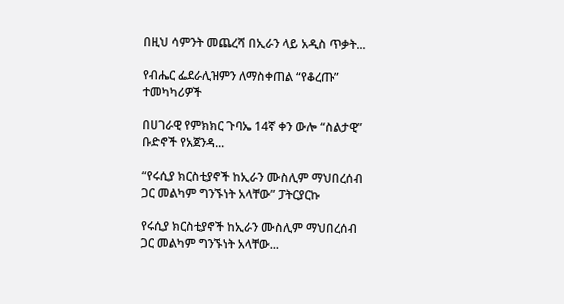በዚህ ሳምንት መጨረሻ በኢራን ላይ አዲስ ጥቃት...

የብሔር ፌደራሊዝምን ለማስቀጠል “የቆረጡ” ተመካካሪዎች

በሀገራዊ የምክክር ጉባኤ 14ኛ ቀን ውሎ “ስልታዊ” ቡድኖች የአጀንዳ...

“የሩሲያ ክርስቲያኖች ከኢራን ሙስሊም ማህበረሰብ ጋር መልካም ግንኙነት አላቸው” ፓትርያርኩ

የሩሲያ ክርስቲያኖች ከኢራን ሙስሊም ማህበረሰብ ጋር መልካም ግንኙነት አላቸው...